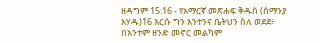ዘዳግም 15:16 - የአማርኛ መጽሐፍ ቅዱስ (ሰማንያ አሃዱ)16 እርሱ ግን አንተንና ቤትህን ስለ ወደደ፥ በአንተም ዘንድ መኖር መልካም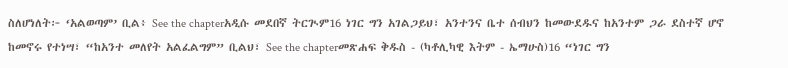ስለሆነለት፦ ‘አልወጣም’ ቢል፥ See the chapterአዲሱ መደበኛ ትርጒም16 ነገር ግን አገልጋይህ፣ አንተንና ቤተ ሰብህን ከመውደዱና ከአንተም ጋራ ደስተኛ ሆኖ ከመኖሩ የተነሣ፣ “ከአንተ መለየት አልፈልግም” ቢልህ፣ See the chapterመጽሐፍ ቅዱስ - (ካቶሊካዊ እትም - ኤማሁስ)16 “ነገር ግን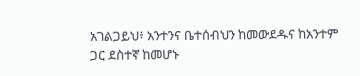አገልጋይህ፥ አንተንና ቤተሰብህን ከመውደዱና ከአንተም ጋር ደስተኛ ከመሆኑ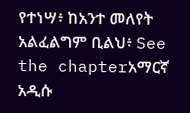የተነሣ፥ ከአንተ መለየት አልፈልግም ቢልህ፥ See the chapterአማርኛ አዲሱ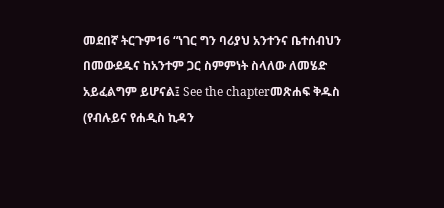መደበኛ ትርጉም16 “ነገር ግን ባሪያህ አንተንና ቤተሰብህን በመውደዱና ከአንተም ጋር ስምምነት ስላለው ለመሄድ አይፈልግም ይሆናል፤ See the chapterመጽሐፍ ቅዱስ (የብሉይና የሐዲስ ኪዳን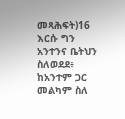መጻሕፍት)16 እርሱ ግን አንተንና ቤትህን ስለወደደ፥ ከአንተም ጋር መልካም ስለ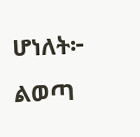ሆነለት፦ ልወጣ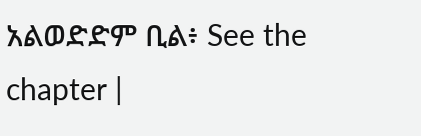አልወድድም ቢል፥ See the chapter |